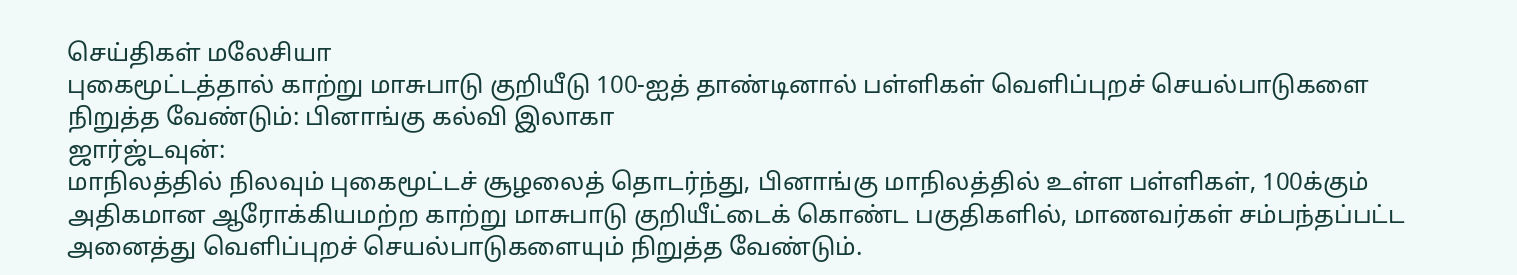செய்திகள் மலேசியா
புகைமூட்டத்தால் காற்று மாசுபாடு குறியீடு 100-ஐத் தாண்டினால் பள்ளிகள் வெளிப்புறச் செயல்பாடுகளை நிறுத்த வேண்டும்: பினாங்கு கல்வி இலாகா
ஜார்ஜ்டவுன்:
மாநிலத்தில் நிலவும் புகைமூட்டச் சூழலைத் தொடர்ந்து, பினாங்கு மாநிலத்தில் உள்ள பள்ளிகள், 100க்கும் அதிகமான ஆரோக்கியமற்ற காற்று மாசுபாடு குறியீட்டைக் கொண்ட பகுதிகளில், மாணவர்கள் சம்பந்தப்பட்ட அனைத்து வெளிப்புறச் செயல்பாடுகளையும் நிறுத்த வேண்டும்.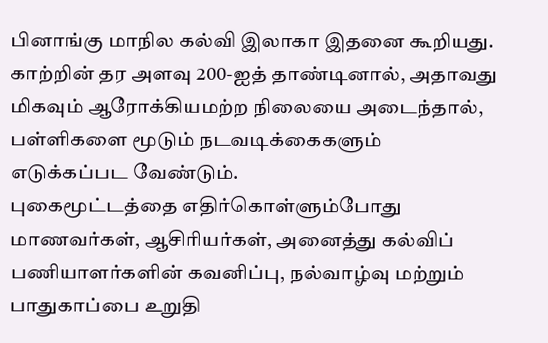பினாங்கு மாநில கல்வி இலாகா இதனை கூறியது.
காற்றின் தர அளவு 200-ஐத் தாண்டினால், அதாவது மிகவும் ஆரோக்கியமற்ற நிலையை அடைந்தால், பள்ளிகளை மூடும் நடவடிக்கைகளும் எடுக்கப்பட வேண்டும்.
புகைமூட்டத்தை எதிர்கொள்ளும்போது மாணவர்கள், ஆசிரியர்கள், அனைத்து கல்விப் பணியாளர்களின் கவனிப்பு, நல்வாழ்வு மற்றும் பாதுகாப்பை உறுதி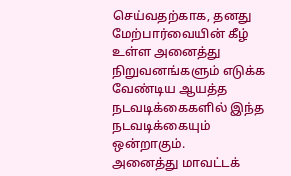செய்வதற்காக, தனது மேற்பார்வையின் கீழ் உள்ள அனைத்து நிறுவனங்களும் எடுக்க வேண்டிய ஆயத்த நடவடிக்கைகளில் இந்த நடவடிக்கையும் ஒன்றாகும்.
அனைத்து மாவட்டக்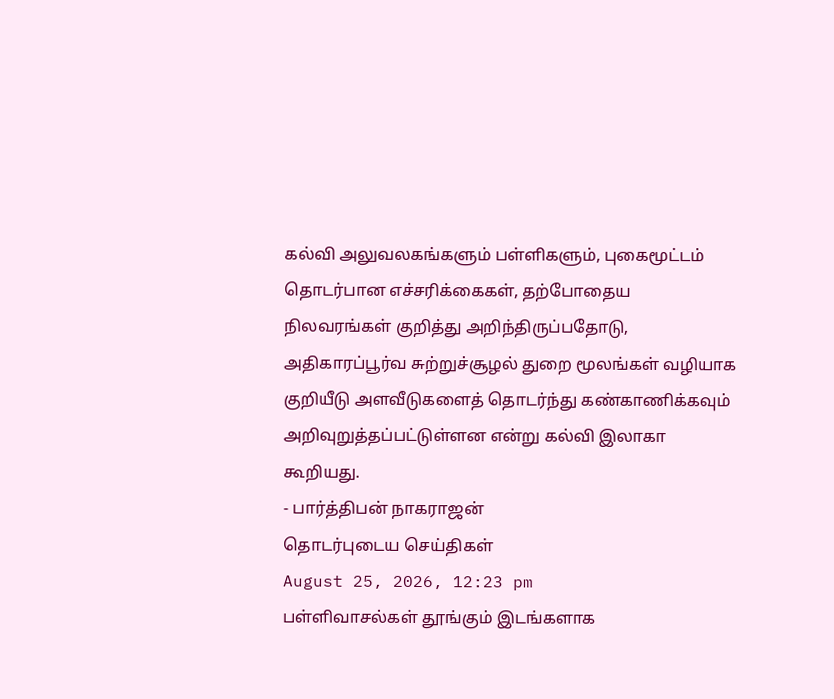கல்வி அலுவலகங்களும் பள்ளிகளும், புகைமூட்டம் தொடர்பான எச்சரிக்கைகள், தற்போதைய நிலவரங்கள் குறித்து அறிந்திருப்பதோடு, அதிகாரப்பூர்வ சுற்றுச்சூழல் துறை மூலங்கள் வழியாக குறியீடு அளவீடுகளைத் தொடர்ந்து கண்காணிக்கவும் அறிவுறுத்தப்பட்டுள்ளன என்று கல்வி இலாகா கூறியது.
- பார்த்திபன் நாகராஜன்
தொடர்புடைய செய்திகள்
August 25, 2026, 12:23 pm
பள்ளிவாசல்கள் தூங்கும் இடங்களாக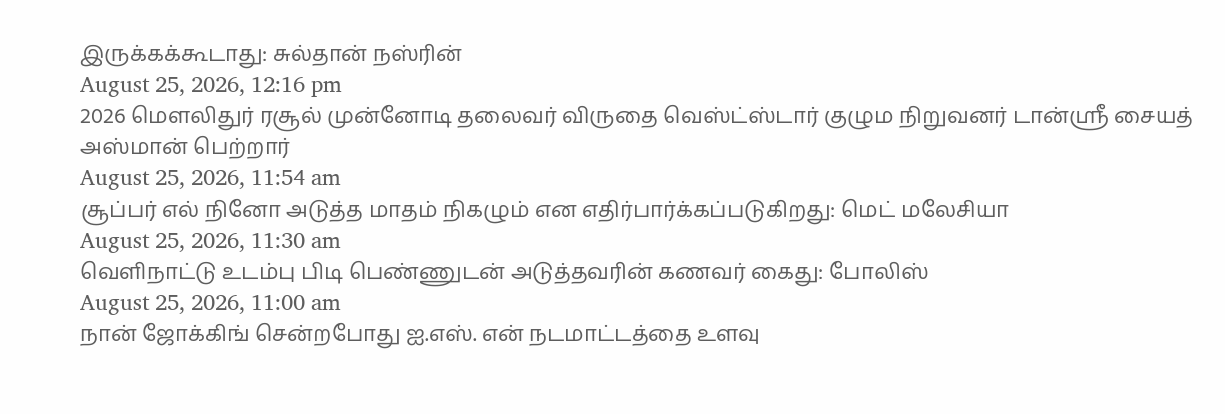இருக்கக்கூடாது: சுல்தான் நஸ்ரின்
August 25, 2026, 12:16 pm
2026 மௌலிதுர் ரசூல் முன்னோடி தலைவர் விருதை வெஸ்ட்ஸ்டார் குழும நிறுவனர் டான்ஸ்ரீ சையத் அஸ்மான் பெற்றார்
August 25, 2026, 11:54 am
சூப்பர் எல் நினோ அடுத்த மாதம் நிகழும் என எதிர்பார்க்கப்படுகிறது: மெட் மலேசியா
August 25, 2026, 11:30 am
வெளிநாட்டு உடம்பு பிடி பெண்ணுடன் அடுத்தவரின் கணவர் கைது: போலிஸ்
August 25, 2026, 11:00 am
நான் ஜோக்கிங் சென்றபோது ஐ.எஸ். என் நடமாட்டத்தை உளவு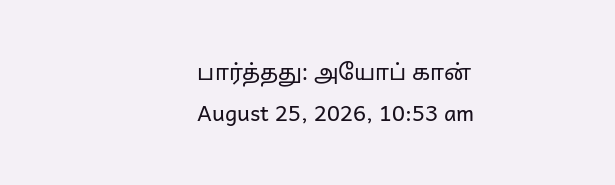பார்த்தது: அயோப் கான்
August 25, 2026, 10:53 am